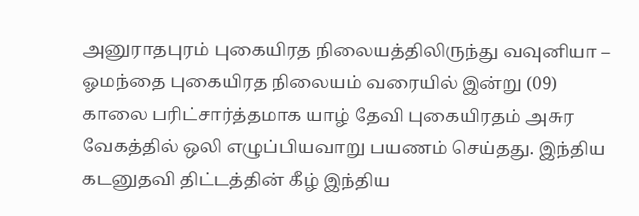அனுராதபுரம் புகையிரத நிலையத்திலிருந்து வவுனியா – ஓமந்தை புகையிரத நிலையம் வரையில் இன்று (09) காலை பரிட்சார்த்தமாக யாழ் தேவி புகையிரதம் அசுர வேகத்தில் ஒலி எழுப்பியவாறு பயணம் செய்தது. இந்திய கடனுதவி திட்டத்தின் கீழ் இந்திய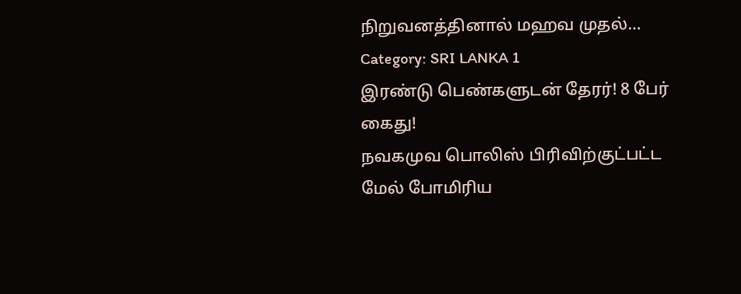நிறுவனத்தினால் மஹவ முதல்…
Category: SRI LANKA 1
இரண்டு பெண்களுடன் தேரர்! 8 பேர் கைது!
நவகமுவ பொலிஸ் பிரிவிற்குட்பட்ட மேல் போமிரிய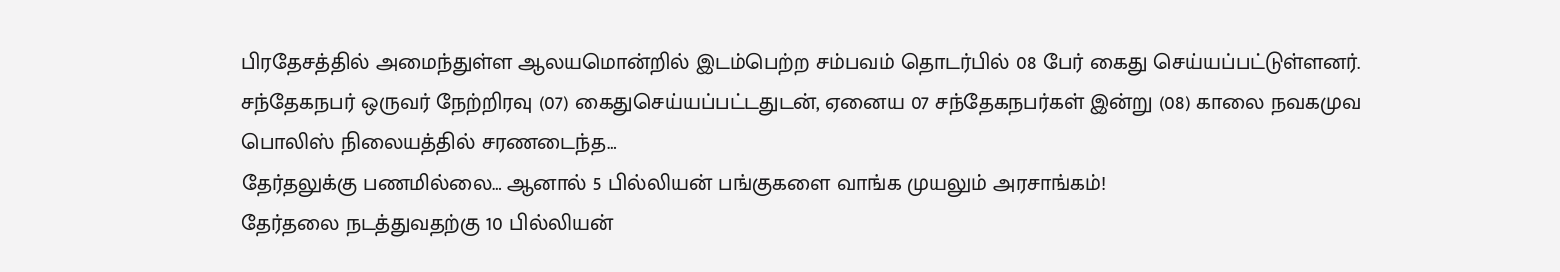பிரதேசத்தில் அமைந்துள்ள ஆலயமொன்றில் இடம்பெற்ற சம்பவம் தொடர்பில் 08 பேர் கைது செய்யப்பட்டுள்ளனர். சந்தேகநபர் ஒருவர் நேற்றிரவு (07) கைதுசெய்யப்பட்டதுடன், ஏனைய 07 சந்தேகநபர்கள் இன்று (08) காலை நவகமுவ பொலிஸ் நிலையத்தில் சரணடைந்த…
தேர்தலுக்கு பணமில்லை… ஆனால் 5 பில்லியன் பங்குகளை வாங்க முயலும் அரசாங்கம்!
தேர்தலை நடத்துவதற்கு 10 பில்லியன்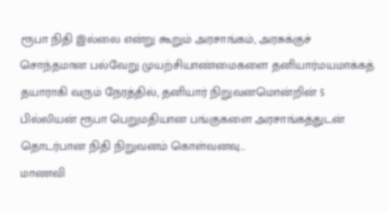ரூபா நிதி இல்லை என்று கூறும் அரசாங்கம், அரசுக்குச் சொந்தமான பல்வேறு முயற்சியாண்மைகளை தனியார்மயமாக்கத் தயாராகி வரும் நேரத்தில், தனியார் நிறுவனமொன்றின் 5 பில்லியன் ரூபா பெறுமதியான பங்குகளை அரசாங்கத்துடன் தொடர்பான நிதி நிறுவனம் கொள்வனவு…
மாணவி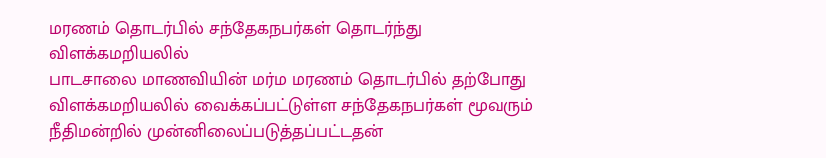மரணம் தொடர்பில் சந்தேகநபர்கள் தொடர்ந்து விளக்கமறியலில்
பாடசாலை மாணவியின் மர்ம மரணம் தொடர்பில் தற்போது விளக்கமறியலில் வைக்கப்பட்டுள்ள சந்தேகநபர்கள் மூவரும் நீதிமன்றில் முன்னிலைப்படுத்தப்பட்டதன்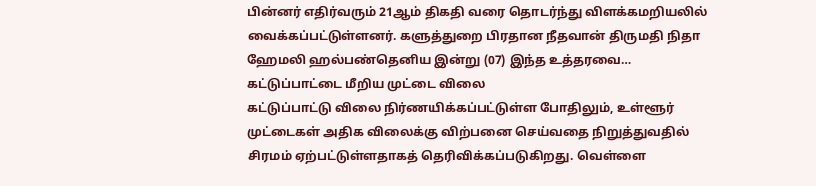பின்னர் எதிர்வரும் 21ஆம் திகதி வரை தொடர்ந்து விளக்கமறியலில் வைக்கப்பட்டுள்ளனர். களுத்துறை பிரதான நீதவான் திருமதி நிதா ஹேமலி ஹல்பண்தெனிய இன்று (07) இந்த உத்தரவை…
கட்டுப்பாட்டை மீறிய முட்டை விலை
கட்டுப்பாட்டு விலை நிர்ணயிக்கப்பட்டுள்ள போதிலும், உள்ளூர் முட்டைகள் அதிக விலைக்கு விற்பனை செய்வதை நிறுத்துவதில் சிரமம் ஏற்பட்டுள்ளதாகத் தெரிவிக்கப்படுகிறது. வெள்ளை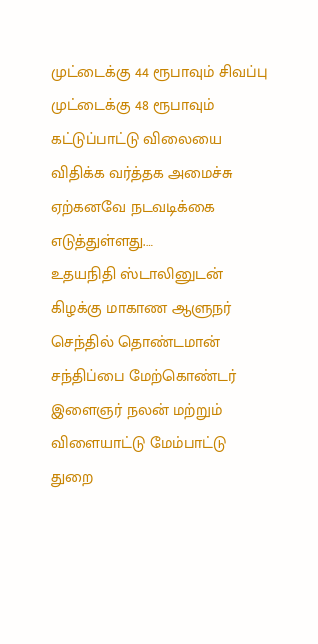முட்டைக்கு 44 ரூபாவும் சிவப்பு முட்டைக்கு 48 ரூபாவும் கட்டுப்பாட்டு விலையை விதிக்க வர்த்தக அமைச்சு ஏற்கனவே நடவடிக்கை எடுத்துள்ளது.…
உதயநிதி ஸ்டாலினுடன் கிழக்கு மாகாண ஆளுநர் செந்தில் தொண்டமான் சந்திப்பை மேற்கொண்டர்
இளைஞர் நலன் மற்றும் விளையாட்டு மேம்பாட்டு துறை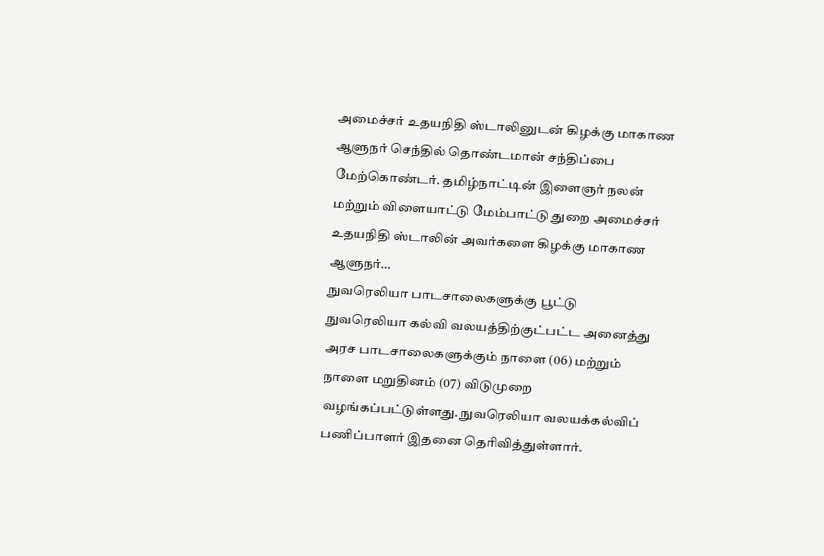அமைச்சர் உதயநிதி ஸ்டாலினுடன் கிழக்கு மாகாண ஆளுநர் செந்தில் தொண்டமான் சந்திப்பை மேற்கொண்டர். தமிழ்நாட்டின் இளைஞர் நலன் மற்றும் விளையாட்டு மேம்பாட்டு துறை அமைச்சர் உதயநிதி ஸ்டாலின் அவர்களை கிழக்கு மாகாண ஆளுநர்…
நுவரெலியா பாடசாலைகளுக்கு பூட்டு
நுவரெலியா கல்வி வலயத்திற்குட்பட்ட அனைத்து அரச பாடசாலைகளுக்கும் நாளை (06) மற்றும் நாளை மறுதினம் (07) விடுமுறை வழங்கப்பட்டுள்ளது. நுவரெலியா வலயக்கல்விப் பணிப்பாளர் இதனை தெரிவித்துள்ளார்.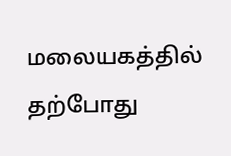மலையகத்தில் தற்போது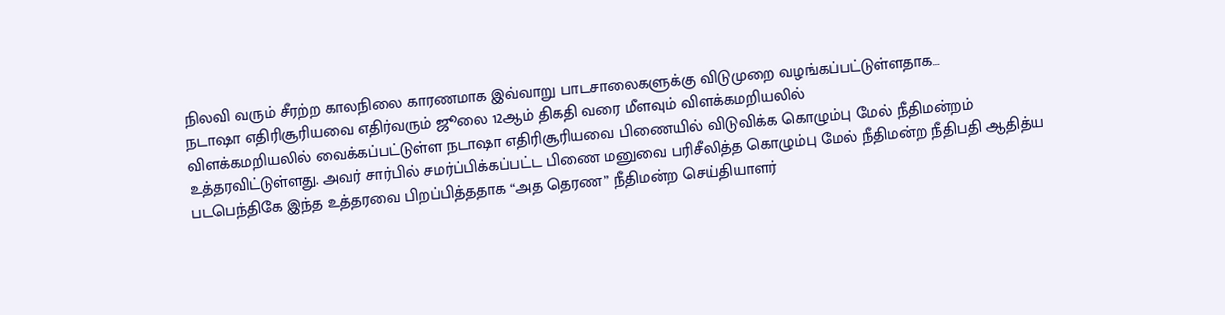நிலவி வரும் சீரற்ற காலநிலை காரணமாக இவ்வாறு பாடசாலைகளுக்கு விடுமுறை வழங்கப்பட்டுள்ளதாக…
நடாஷா எதிரிசூரியவை எதிர்வரும் ஜூலை 12ஆம் திகதி வரை மீளவும் விளக்கமறியலில்
விளக்கமறியலில் வைக்கப்பட்டுள்ள நடாஷா எதிரிசூரியவை பிணையில் விடுவிக்க கொழும்பு மேல் நீதிமன்றம் உத்தரவிட்டுள்ளது. அவர் சார்பில் சமர்ப்பிக்கப்பட்ட பிணை மனுவை பரிசீலித்த கொழும்பு மேல் நீதிமன்ற நீதிபதி ஆதித்ய படபெந்திகே இந்த உத்தரவை பிறப்பித்ததாக “அத தெரண” நீதிமன்ற செய்தியாளர்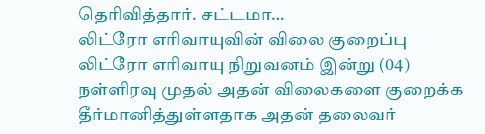தெரிவித்தார். சட்டமா…
லிட்ரோ எரிவாயுவின் விலை குறைப்பு
லிட்ரோ எரிவாயு நிறுவனம் இன்று (04) நள்ளிரவு முதல் அதன் விலைகளை குறைக்க தீர்மானித்துள்ளதாக அதன் தலைவர்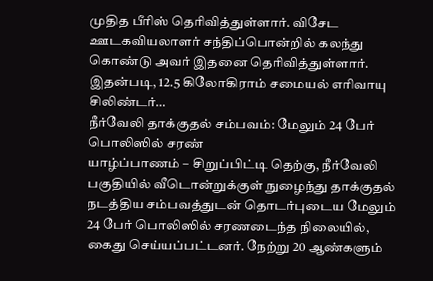முதித பீரிஸ் தெரிவித்துள்ளார். விசேட ஊடகவியலாளர் சந்திப்பொன்றில் கலந்து கொண்டு அவர் இதனை தெரிவித்துள்ளார். இதன்படி, 12.5 கிலோகிராம் சமையல் எரிவாயு சிலிண்டர்…
நீர்வேலி தாக்குதல் சம்பவம்: மேலும் 24 பேர் பொலிஸில் சரண்
யாழ்ப்பாணம் – சிறுப்பிட்டி தெற்கு, நீர்வேலி பகுதியில் வீடொன்றுக்குள் நுழைந்து தாக்குதல் நடத்திய சம்பவத்துடன் தொடர்புடைய மேலும் 24 பேர் பொலிஸில் சரணடைந்த நிலையில், கைது செய்யப்பட்டனர். நேற்று 20 ஆண்களும்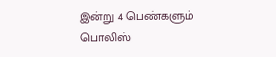இன்று 4 பெண்களும் பொலிஸ்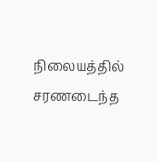நிலையத்தில் சரணடைந்த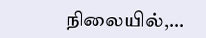நிலையில்,…